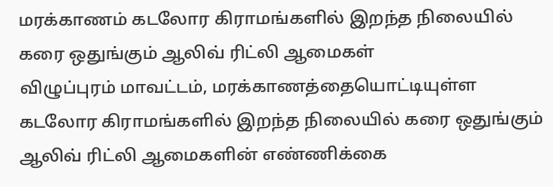மரக்காணம் கடலோர கிராமங்களில் இறந்த நிலையில் கரை ஒதுங்கும் ஆலிவ் ரிட்லி ஆமைகள்
விழுப்புரம் மாவட்டம், மரக்காணத்தையொட்டியுள்ள கடலோர கிராமங்களில் இறந்த நிலையில் கரை ஒதுங்கும் ஆலிவ் ரிட்லி ஆமைகளின் எண்ணிக்கை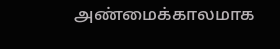அண்மைக்காலமாக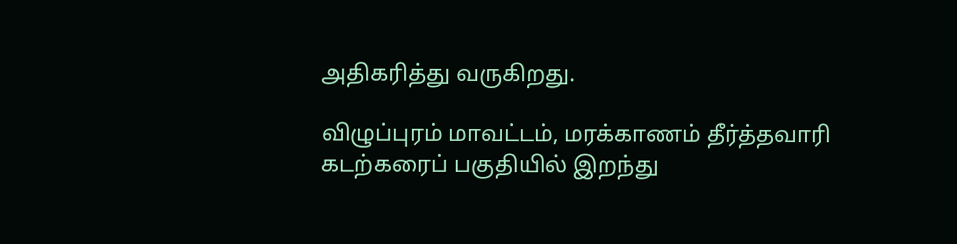அதிகரித்து வருகிறது.

விழுப்புரம் மாவட்டம், மரக்காணம் தீர்த்தவாரி கடற்கரைப் பகுதியில் இறந்து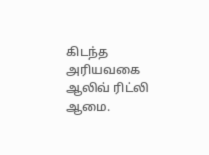கிடந்த அரியவகை ஆலிவ் ரிட்லி ஆமை.